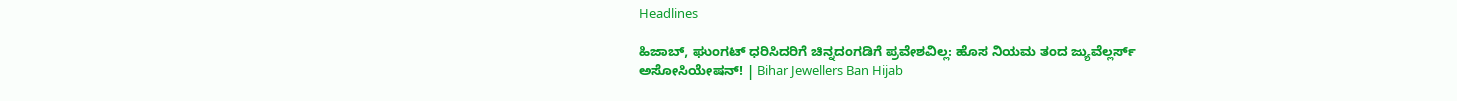Headlines

ಹಿಜಾಬ್‌, ಘುಂಗಟ್ ಧರಿಸಿದರಿಗೆ ಚಿನ್ನದಂಗಡಿಗೆ ಪ್ರವೇಶವಿಲ್ಲ: ಹೊಸ ನಿಯಮ ತಂದ ಜ್ಯುವೆಲ್ಲರ್ಸ್‌ ಅಸೋಸಿಯೇಷನ್‌! | Bihar Jewellers Ban Hijab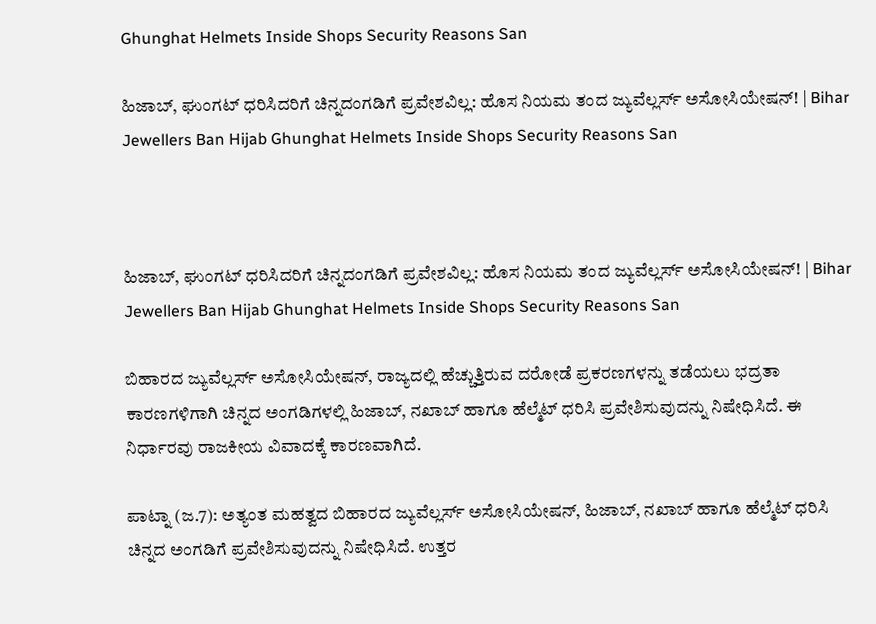Ghunghat Helmets Inside Shops Security Reasons San

ಹಿಜಾಬ್‌, ಘುಂಗಟ್ ಧರಿಸಿದರಿಗೆ ಚಿನ್ನದಂಗಡಿಗೆ ಪ್ರವೇಶವಿಲ್ಲ: ಹೊಸ ನಿಯಮ ತಂದ ಜ್ಯುವೆಲ್ಲರ್ಸ್‌ ಅಸೋಸಿಯೇಷನ್‌! | Bihar Jewellers Ban Hijab Ghunghat Helmets Inside Shops Security Reasons San



ಹಿಜಾಬ್‌, ಘುಂಗಟ್ ಧರಿಸಿದರಿಗೆ ಚಿನ್ನದಂಗಡಿಗೆ ಪ್ರವೇಶವಿಲ್ಲ: ಹೊಸ ನಿಯಮ ತಂದ ಜ್ಯುವೆಲ್ಲರ್ಸ್‌ ಅಸೋಸಿಯೇಷನ್‌! | Bihar Jewellers Ban Hijab Ghunghat Helmets Inside Shops Security Reasons San

ಬಿಹಾರದ ಜ್ಯುವೆಲ್ಲರ್ಸ್‌ ಅಸೋಸಿಯೇಷನ್‌, ರಾಜ್ಯದಲ್ಲಿ ಹೆಚ್ಚುತ್ತಿರುವ ದರೋಡೆ ಪ್ರಕರಣಗಳನ್ನು ತಡೆಯಲು ಭದ್ರತಾ ಕಾರಣಗಳಿಗಾಗಿ ಚಿನ್ನದ ಅಂಗಡಿಗಳಲ್ಲಿ ಹಿಜಾಬ್, ನಖಾಬ್ ಹಾಗೂ ಹೆಲ್ಮೆಟ್‌ ಧರಿಸಿ ಪ್ರವೇಶಿಸುವುದನ್ನು ನಿಷೇಧಿಸಿದೆ. ಈ ನಿರ್ಧಾರವು ರಾಜಕೀಯ ವಿವಾದಕ್ಕೆ ಕಾರಣವಾಗಿದೆ.

ಪಾಟ್ನಾ (ಜ.7): ಅತ್ಯಂತ ಮಹತ್ವದ ಬಿಹಾರದ ಜ್ಯುವೆಲ್ಲರ್ಸ್‌ ಅಸೋಸಿಯೇಷನ್‌, ಹಿಜಾಬ್‌, ನಖಾಬ್‌ ಹಾಗೂ ಹೆಲ್ಮೆಟ್‌ ಧರಿಸಿ ಚಿನ್ನದ ಅಂಗಡಿಗೆ ಪ್ರವೇಶಿಸುವುದನ್ನು ನಿಷೇಧಿಸಿದೆ. ಉತ್ತರ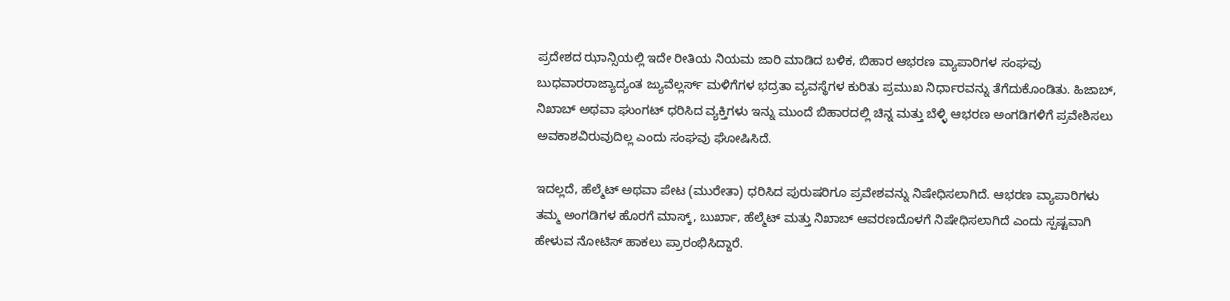ಪ್ರದೇಶದ ಝಾನ್ಸಿಯಲ್ಲಿ ಇದೇ ರೀತಿಯ ನಿಯಮ ಜಾರಿ ಮಾಡಿದ ಬಳಿಕ, ಬಿಹಾರ ಆಭರಣ ವ್ಯಾಪಾರಿಗಳ ಸಂಘವು ಬುಧವಾರರಾಜ್ಯಾದ್ಯಂತ ಜ್ಯುವೆಲ್ಲರ್ಸ್‌ ಮಳಿಗೆಗಳ ಭದ್ರತಾ ವ್ಯವಸ್ಥೆಗಳ ಕುರಿತು ಪ್ರಮುಖ ನಿರ್ಧಾರವನ್ನು ತೆಗೆದುಕೊಂಡಿತು. ಹಿಜಾಬ್, ನಿಖಾಬ್ ಅಥವಾ ಘುಂಗಟ್ ಧರಿಸಿದ ವ್ಯಕ್ತಿಗಳು ಇನ್ನು ಮುಂದೆ ಬಿಹಾರದಲ್ಲಿ ಚಿನ್ನ ಮತ್ತು ಬೆಳ್ಳಿ ಆಭರಣ ಅಂಗಡಿಗಳಿಗೆ ಪ್ರವೇಶಿಸಲು ಅವಕಾಶವಿರುವುದಿಲ್ಲ ಎಂದು ಸಂಘವು ಘೋಷಿಸಿದೆ.

ಇದಲ್ಲದೆ, ಹೆಲ್ಮೆಟ್ ಅಥವಾ ಪೇಟ (ಮುರೇತಾ) ಧರಿಸಿದ ಪುರುಷರಿಗೂ ಪ್ರವೇಶವನ್ನು ನಿಷೇಧಿಸಲಾಗಿದೆ. ಆಭರಣ ವ್ಯಾಪಾರಿಗಳು ತಮ್ಮ ಅಂಗಡಿಗಳ ಹೊರಗೆ ಮಾಸ್ಕ್‌, ಬುರ್ಖಾ, ಹೆಲ್ಮೆಟ್‌ ಮತ್ತು ನಿಖಾಬ್‌ ಆವರಣದೊಳಗೆ ನಿಷೇಧಿಸಲಾಗಿದೆ ಎಂದು ಸ್ಪಷ್ಟವಾಗಿ ಹೇಳುವ ನೋಟಿಸ್‌ ಹಾಕಲು ಪ್ರಾರಂಭಿಸಿದ್ದಾರೆ.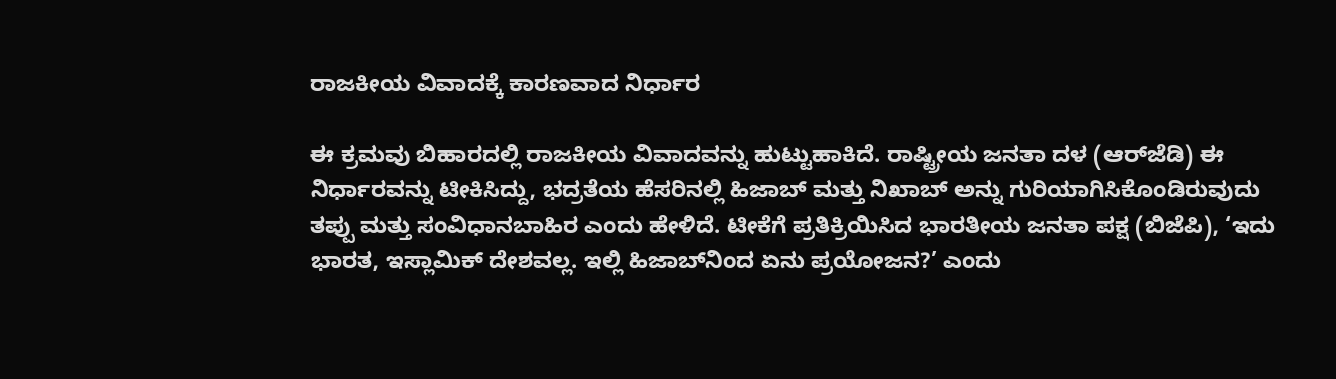ರಾಜಕೀಯ ವಿವಾದಕ್ಕೆ ಕಾರಣವಾದ ನಿರ್ಧಾರ

ಈ ಕ್ರಮವು ಬಿಹಾರದಲ್ಲಿ ರಾಜಕೀಯ ವಿವಾದವನ್ನು ಹುಟ್ಟುಹಾಕಿದೆ. ರಾಷ್ಟ್ರೀಯ ಜನತಾ ದಳ (ಆರ್‌ಜೆಡಿ) ಈ ನಿರ್ಧಾರವನ್ನು ಟೀಕಿಸಿದ್ದು, ಭದ್ರತೆಯ ಹೆಸರಿನಲ್ಲಿ ಹಿಜಾಬ್ ಮತ್ತು ನಿಖಾಬ್ ಅನ್ನು ಗುರಿಯಾಗಿಸಿಕೊಂಡಿರುವುದು ತಪ್ಪು ಮತ್ತು ಸಂವಿಧಾನಬಾಹಿರ ಎಂದು ಹೇಳಿದೆ. ಟೀಕೆಗೆ ಪ್ರತಿಕ್ರಿಯಿಸಿದ ಭಾರತೀಯ ಜನತಾ ಪಕ್ಷ (ಬಿಜೆಪಿ), ‘ಇದು ಭಾರತ, ಇಸ್ಲಾಮಿಕ್ ದೇಶವಲ್ಲ. ಇಲ್ಲಿ ಹಿಜಾಬ್‌ನಿಂದ ಏನು ಪ್ರಯೋಜನ?’ ಎಂದು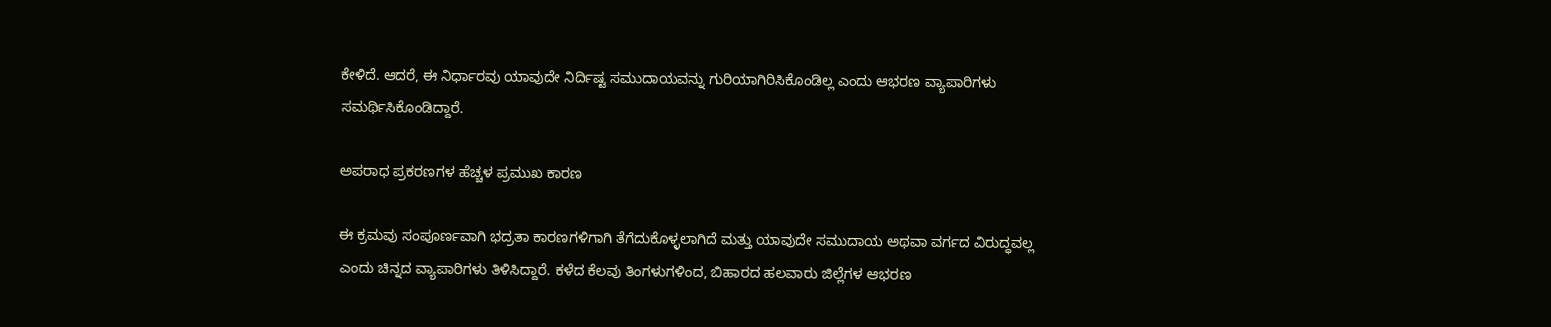ಕೇಳಿದೆ. ಆದರೆ, ಈ ನಿರ್ಧಾರವು ಯಾವುದೇ ನಿರ್ದಿಷ್ಟ ಸಮುದಾಯವನ್ನು ಗುರಿಯಾಗಿರಿಸಿಕೊಂಡಿಲ್ಲ ಎಂದು ಆಭರಣ ವ್ಯಾಪಾರಿಗಳು ಸಮರ್ಥಿಸಿಕೊಂಡಿದ್ದಾರೆ.

ಅಪರಾಧ ಪ್ರಕರಣಗಳ ಹೆಚ್ಚಳ ಪ್ರಮುಖ ಕಾರಣ

ಈ ಕ್ರಮವು ಸಂಪೂರ್ಣವಾಗಿ ಭದ್ರತಾ ಕಾರಣಗಳಿಗಾಗಿ ತೆಗೆದುಕೊಳ್ಳಲಾಗಿದೆ ಮತ್ತು ಯಾವುದೇ ಸಮುದಾಯ ಅಥವಾ ವರ್ಗದ ವಿರುದ್ಧವಲ್ಲ ಎಂದು ಚಿನ್ನದ ವ್ಯಾಪಾರಿಗಳು ತಿಳಿಸಿದ್ದಾರೆ. ಕಳೆದ ಕೆಲವು ತಿಂಗಳುಗಳಿಂದ, ಬಿಹಾರದ ಹಲವಾರು ಜಿಲ್ಲೆಗಳ ಆಭರಣ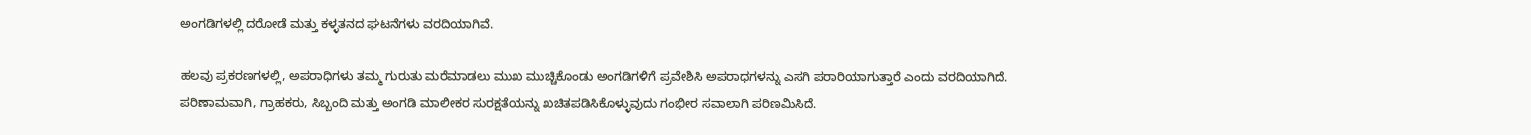ಅಂಗಡಿಗಳಲ್ಲಿ ದರೋಡೆ ಮತ್ತು ಕಳ್ಳತನದ ಘಟನೆಗಳು ವರದಿಯಾಗಿವೆ.

ಹಲವು ಪ್ರಕರಣಗಳಲ್ಲಿ, ಅಪರಾಧಿಗಳು ತಮ್ಮ ಗುರುತು ಮರೆಮಾಡಲು ಮುಖ ಮುಚ್ಚಿಕೊಂಡು ಅಂಗಡಿಗಳಿಗೆ ಪ್ರವೇಶಿಸಿ ಅಪರಾಧಗಳನ್ನು ಎಸಗಿ ಪರಾರಿಯಾಗುತ್ತಾರೆ ಎಂದು ವರದಿಯಾಗಿದೆ. ಪರಿಣಾಮವಾಗಿ, ಗ್ರಾಹಕರು, ಸಿಬ್ಬಂದಿ ಮತ್ತು ಅಂಗಡಿ ಮಾಲೀಕರ ಸುರಕ್ಷತೆಯನ್ನು ಖಚಿತಪಡಿಸಿಕೊಳ್ಳುವುದು ಗಂಭೀರ ಸವಾಲಾಗಿ ಪರಿಣಮಿಸಿದೆ.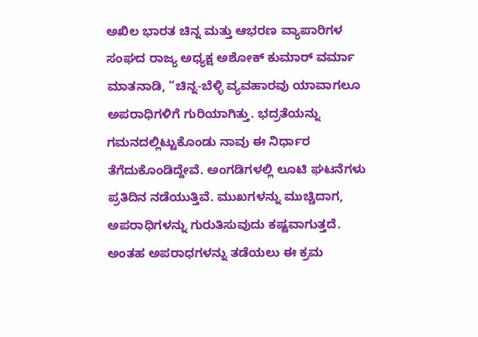ಅಖಿಲ ಭಾರತ ಚಿನ್ನ ಮತ್ತು ಆಭರಣ ವ್ಯಾಪಾರಿಗಳ ಸಂಘದ ರಾಜ್ಯ ಅಧ್ಯಕ್ಷ ಅಶೋಕ್ ಕುಮಾರ್ ವರ್ಮಾ ಮಾತನಾಡಿ, “ಚಿನ್ನ-ಬೆಳ್ಳಿ ವ್ಯವಹಾರವು ಯಾವಾಗಲೂ ಅಪರಾಧಿಗಳಿಗೆ ಗುರಿಯಾಗಿತ್ತು. ಭದ್ರತೆಯನ್ನು ಗಮನದಲ್ಲಿಟ್ಟುಕೊಂಡು ನಾವು ಈ ನಿರ್ಧಾರ ತೆಗೆದುಕೊಂಡಿದ್ದೇವೆ. ಅಂಗಡಿಗಳಲ್ಲಿ ಲೂಟಿ ಘಟನೆಗಳು ಪ್ರತಿದಿನ ನಡೆಯುತ್ತಿವೆ. ಮುಖಗಳನ್ನು ಮುಚ್ಚಿದಾಗ, ಅಪರಾಧಿಗಳನ್ನು ಗುರುತಿಸುವುದು ಕಷ್ಟವಾಗುತ್ತದೆ. ಅಂತಹ ಅಪರಾಧಗಳನ್ನು ತಡೆಯಲು ಈ ಕ್ರಮ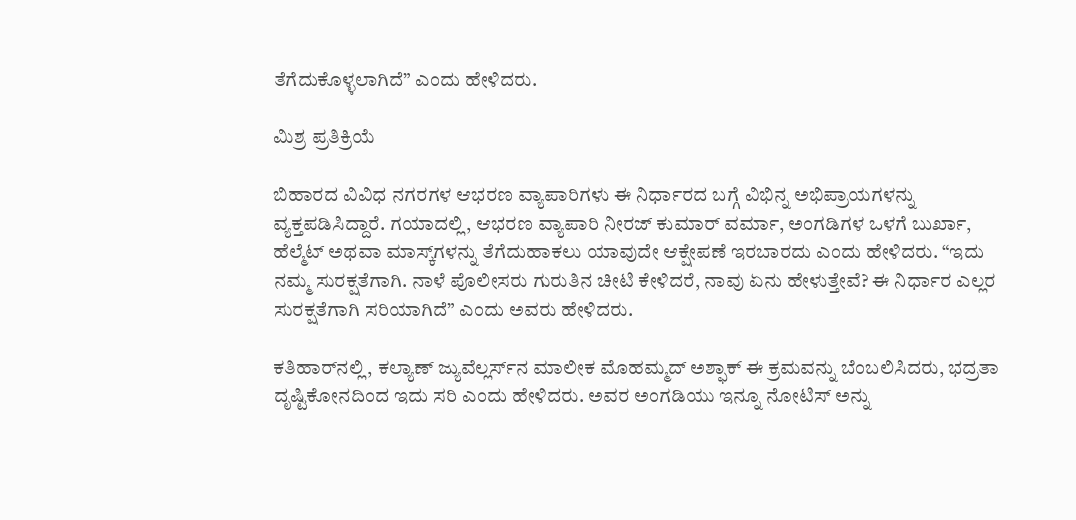ತೆಗೆದುಕೊಳ್ಳಲಾಗಿದೆ” ಎಂದು ಹೇಳಿದರು.

ಮಿಶ್ರ ಪ್ರತಿಕ್ರಿಯೆ

ಬಿಹಾರದ ವಿವಿಧ ನಗರಗಳ ಆಭರಣ ವ್ಯಾಪಾರಿಗಳು ಈ ನಿರ್ಧಾರದ ಬಗ್ಗೆ ವಿಭಿನ್ನ ಅಭಿಪ್ರಾಯಗಳನ್ನು ವ್ಯಕ್ತಪಡಿಸಿದ್ದಾರೆ. ಗಯಾದಲ್ಲಿ, ಆಭರಣ ವ್ಯಾಪಾರಿ ನೀರಜ್ ಕುಮಾರ್ ವರ್ಮಾ, ಅಂಗಡಿಗಳ ಒಳಗೆ ಬುರ್ಖಾ, ಹೆಲ್ಮೆಟ್ ಅಥವಾ ಮಾಸ್ಕ್‌ಗಳನ್ನು ತೆಗೆದುಹಾಕಲು ಯಾವುದೇ ಆಕ್ಷೇಪಣೆ ಇರಬಾರದು ಎಂದು ಹೇಳಿದರು. “ಇದು ನಮ್ಮ ಸುರಕ್ಷತೆಗಾಗಿ. ನಾಳೆ ಪೊಲೀಸರು ಗುರುತಿನ ಚೀಟಿ ಕೇಳಿದರೆ, ನಾವು ಏನು ಹೇಳುತ್ತೇವೆ? ಈ ನಿರ್ಧಾರ ಎಲ್ಲರ ಸುರಕ್ಷತೆಗಾಗಿ ಸರಿಯಾಗಿದೆ” ಎಂದು ಅವರು ಹೇಳಿದರು.

ಕತಿಹಾರ್‌ನಲ್ಲಿ, ಕಲ್ಯಾಣ್ ಜ್ಯುವೆಲ್ಲರ್ಸ್‌ನ ಮಾಲೀಕ ಮೊಹಮ್ಮದ್ ಅಶ್ಫಾಕ್ ಈ ಕ್ರಮವನ್ನು ಬೆಂಬಲಿಸಿದರು, ಭದ್ರತಾ ದೃಷ್ಟಿಕೋನದಿಂದ ಇದು ಸರಿ ಎಂದು ಹೇಳಿದರು. ಅವರ ಅಂಗಡಿಯು ಇನ್ನೂ ನೋಟಿಸ್ ಅನ್ನು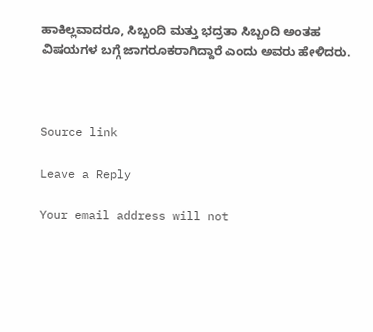ಹಾಕಿಲ್ಲವಾದರೂ, ಸಿಬ್ಬಂದಿ ಮತ್ತು ಭದ್ರತಾ ಸಿಬ್ಬಂದಿ ಅಂತಹ ವಿಷಯಗಳ ಬಗ್ಗೆ ಜಾಗರೂಕರಾಗಿದ್ದಾರೆ ಎಂದು ಅವರು ಹೇಳಿದರು.



Source link

Leave a Reply

Your email address will not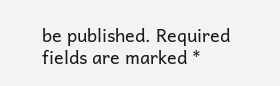be published. Required fields are marked *